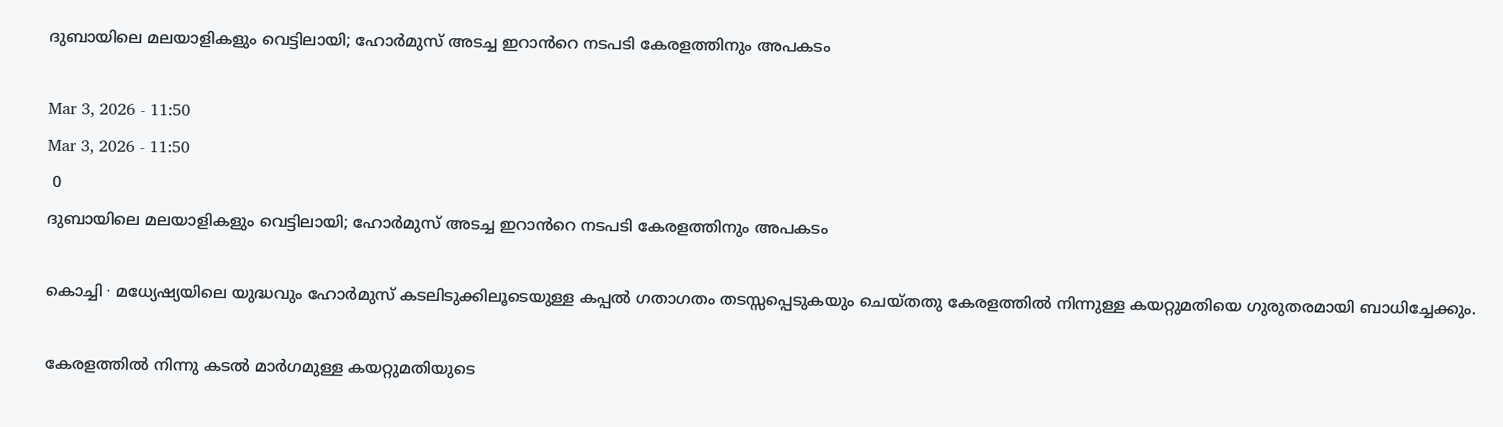ദുബായിലെ മലയാളികളും വെട്ടിലായി; ഹോർമുസ് അടച്ച ഇറാൻറെ നടപടി കേരളത്തിനും അപകടം

Mar 3, 2026 - 11:50
Mar 3, 2026 - 11:50
 0
ദുബായിലെ മലയാളികളും വെട്ടിലായി; ഹോർമുസ് അടച്ച ഇറാൻറെ നടപടി കേരളത്തിനും അപകടം

കൊച്ചി ∙ മധ്യേഷ്യയിലെ യുദ്ധവും ഹോർമുസ് കടലിടുക്കിലൂടെയുള്ള കപ്പൽ ഗതാഗതം തടസ്സപ്പെടുകയും ചെയ്തതു കേരളത്തിൽ നിന്നുള്ള കയറ്റുമതിയെ ഗുരുതരമായി ബാധിച്ചേക്കും.

കേരളത്തിൽ നിന്നു കടൽ മാർഗമുള്ള കയറ്റുമതിയുടെ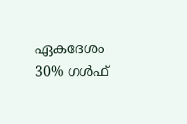ഏകദേശം 30% ഗൾഫ്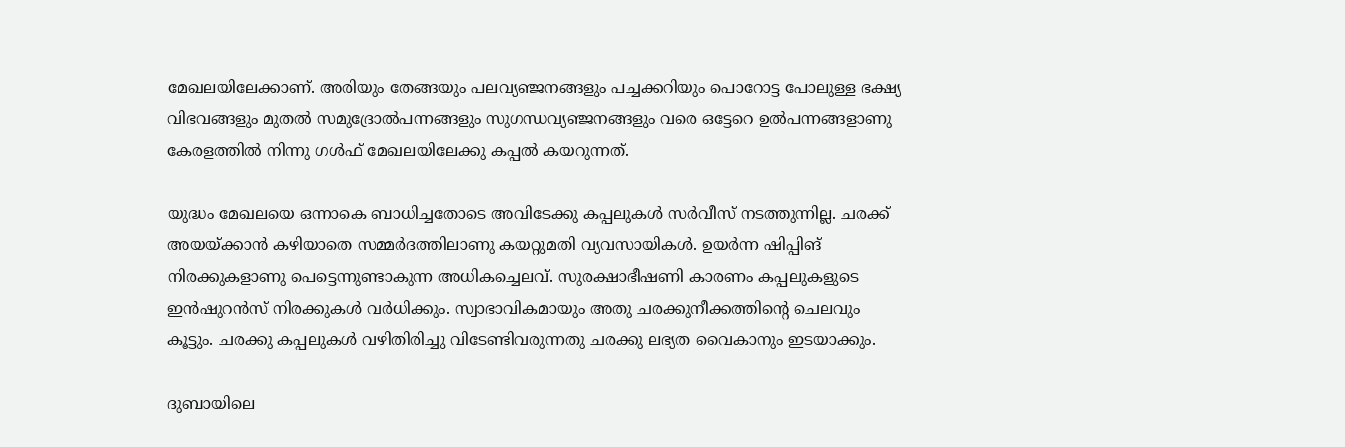മേഖലയിലേക്കാണ്. അരിയും തേങ്ങയും പലവ്യഞ്ജനങ്ങളും പച്ചക്കറിയും പൊറോട്ട പോലുള്ള ഭക്ഷ്യ വിഭവങ്ങളും മുതൽ സമുദ്രോൽപന്നങ്ങളും സുഗന്ധവ്യഞ്ജനങ്ങളും വരെ ഒട്ടേറെ ഉൽപന്നങ്ങളാണു കേരളത്തിൽ നിന്നു ഗൾഫ് മേഖലയിലേക്കു കപ്പൽ കയറുന്നത്.

യുദ്ധം മേഖലയെ ഒന്നാകെ ബാധിച്ചതോടെ അവിടേക്കു കപ്പലുകൾ സർവീസ് നടത്തുന്നില്ല. ചരക്ക് അയയ്ക്കാൻ കഴിയാതെ സമ്മർദത്തിലാണു കയറ്റുമതി വ്യവസായികൾ. ഉയർന്ന ഷിപ്പിങ് നിരക്കുകളാണു പെട്ടെന്നുണ്ടാകുന്ന അധികച്ചെലവ്. സുരക്ഷാഭീഷണി കാരണം കപ്പലുകളുടെ ഇൻഷുറൻസ് നിരക്കുകൾ വർധിക്കും. സ്വാഭാവികമായും അതു ചരക്കുനീക്കത്തിന്റെ ചെലവും കൂട്ടും. ചരക്കു കപ്പലുകൾ വഴിതിരിച്ചു വിടേണ്ടിവരുന്നതു ചരക്കു ലഭ്യത വൈകാനും ഇടയാക്കും.

ദുബായിലെ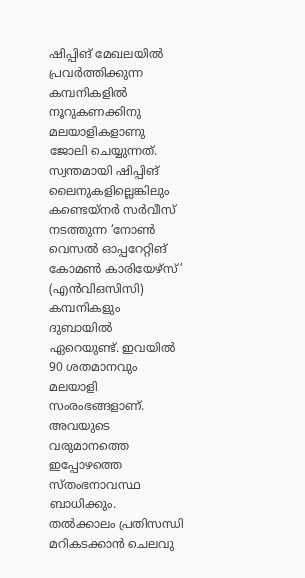ഷിപ്പിങ് മേഖലയിൽ പ്രവർത്തിക്കുന്ന കമ്പനികളിൽ നൂറുകണക്കിനു മലയാളികളാണു ജോലി ചെയ്യുന്നത്. സ്വന്തമായി ഷിപ്പിങ് ലൈനുകളില്ലെങ്കിലും കണ്ടെയ്നർ സർവീസ് നടത്തുന്ന ‘നോൺ വെസൽ ഓപ്പറേറ്റിങ് കോമൺ കാരിയേഴ്സ്’ (എൻവിഒസിസി) കമ്പനികളും ദുബായിൽ ഏറെയുണ്ട്. ഇവയിൽ 90 ശതമാനവും മലയാളി സംരംഭങ്ങളാണ്. അവയുടെ വരുമാനത്തെ ഇപ്പോഴത്തെ സ്തംഭനാവസ്ഥ ബാധിക്കും. തൽക്കാലം പ്രതിസന്ധി മറികടക്കാൻ ചെലവു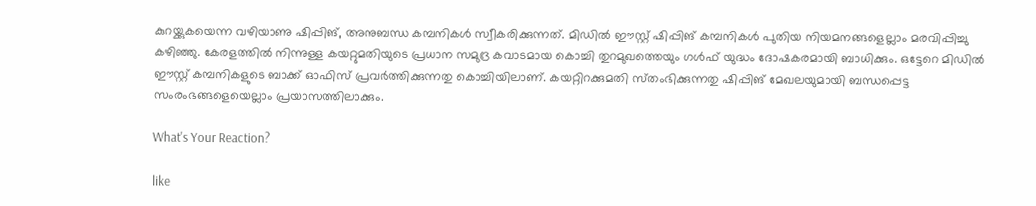കുറയ്ക്കുകയെന്ന വഴിയാണു ഷിപ്പിങ്, അനുബന്ധ കമ്പനികൾ സ്വീകരിക്കുന്നത്. മിഡിൽ ഈസ്റ്റ് ഷിപ്പിങ് കമ്പനികൾ പുതിയ നിയമനങ്ങളെല്ലാം മരവിപ്പിച്ചു കഴിഞ്ഞു. കേരളത്തിൽ നിന്നുള്ള കയറ്റുമതിയുടെ പ്രധാന സമുദ്ര കവാടമായ കൊച്ചി തുറമുഖത്തെയും ഗൾഫ് യുദ്ധം ദോഷകരമായി ബാധിക്കും. ഒട്ടേറെ മിഡിൽ ഈസ്റ്റ് കമ്പനികളുടെ ബാക്ക് ഓഫിസ് പ്രവർത്തിക്കുന്നതു കൊച്ചിയിലാണ്. കയറ്റിറക്കുമതി സ്‌തംഭിക്കുന്നതു ഷിപ്പിങ് മേഖലയുമായി ബന്ധപ്പെട്ട സംരംഭങ്ങളെയെല്ലാം പ്രയാസത്തിലാക്കും.

What's Your Reaction?

like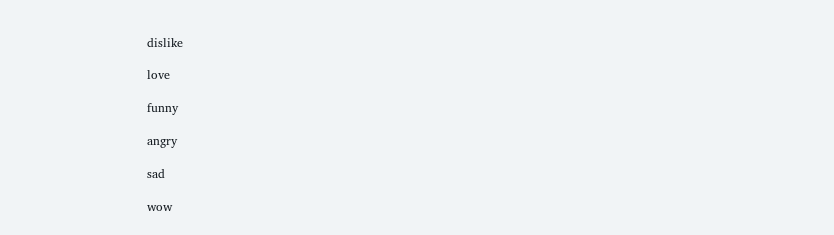dislike

love

funny

angry

sad

wow